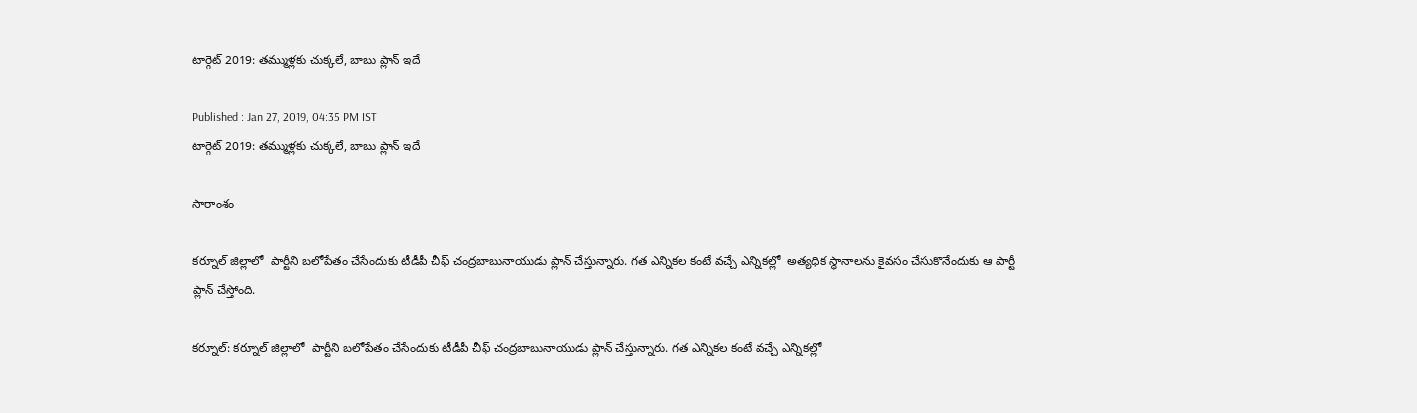టార్గెట్ 2019: తమ్ముళ్లకు చుక్కలే, బాబు ప్లాన్ ఇదే

Published : Jan 27, 2019, 04:35 PM IST
టార్గెట్ 2019: తమ్ముళ్లకు చుక్కలే, బాబు ప్లాన్ ఇదే

సారాంశం

కర్నూల్ జిల్లాలో  పార్టీని బలోపేతం చేసేందుకు టీడీపీ చీఫ్ చంద్రబాబునాయుడు ప్లాన్ చేస్తున్నారు. గత ఎన్నికల కంటే వచ్చే ఎన్నికల్లో  అత్యధిక స్థానాలను కైవసం చేసుకొనేందుకు ఆ పార్టీ ప్లాన్ చేస్తోంది.

కర్నూల్: కర్నూల్ జిల్లాలో  పార్టీని బలోపేతం చేసేందుకు టీడీపీ చీఫ్ చంద్రబాబునాయుడు ప్లాన్ చేస్తున్నారు. గత ఎన్నికల కంటే వచ్చే ఎన్నికల్లో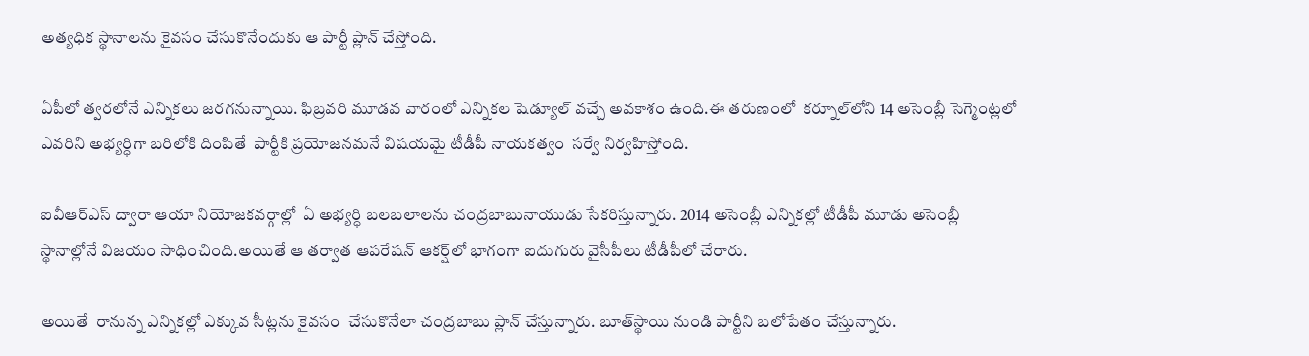అత్యధిక స్థానాలను కైవసం చేసుకొనేందుకు ఆ పార్టీ ప్లాన్ చేస్తోంది.

ఏపీలో త్వరలోనే ఎన్నికలు జరగనున్నాయి. ఫిబ్రవరి మూడవ వారంలో ఎన్నికల షెడ్యూల్ వచ్చే అవకాశం ఉంది.ఈ తరుణంలో  కర్నూల్‌లోని 14 అసెంబ్లీ సెగ్మెంట్లలో ఎవరిని అభ్యర్ధిగా బరిలోకి దింపితే  పార్టీకి ప్రయోజనమనే విషయమై టీడీపీ నాయకత్వం  సర్వే నిర్వహిస్తోంది.

ఐవీఆర్ఎస్ ద్వారా ఆయా నియోజకవర్గాల్లో  ఏ అభ్యర్ధి బలబలాలను చంద్రబాబునాయుడు సేకరిస్తున్నారు. 2014 అసెంబ్లీ ఎన్నికల్లో టీడీపీ మూడు అసెంబ్లీ స్థానాల్లోనే విజయం సాధించింది.అయితే ఆ తర్వాత ఆపరేషన్ ఆకర్ష్‌లో భాగంగా ఐదుగురు వైసీపీలు టీడీపీలో చేరారు.

అయితే  రానున్న ఎన్నికల్లో ఎక్కువ సీట్లను కైవసం  చేసుకొనేలా చంద్రబాబు ప్లాన్ చేస్తున్నారు. బూత్‌స్థాయి నుండి పార్టీని బలోపేతం చేస్తున్నారు.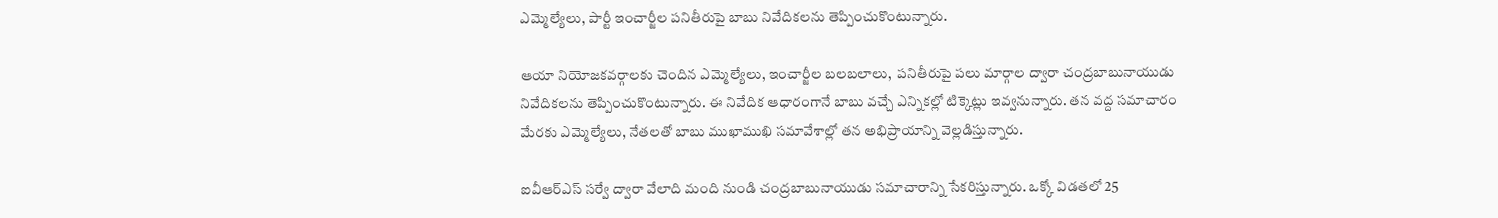ఎమ్మెల్యేలు, పార్టీ ఇంచార్జీల పనితీరుపై బాబు నివేదికలను తెప్పించుకొంటున్నారు.

ఆయా నియోజకవర్గాలకు చెందిన ఎమ్మెల్యేలు, ఇంచార్జీల బలబలాలు,  పనితీరుపై పలు మార్గాల ద్వారా చంద్రబాబునాయుడు నివేదికలను తెప్పించుకొంటున్నారు. ఈ నివేదిక ఆధారంగానే బాబు వచ్చే ఎన్నికల్లో టిక్కెట్లు ఇవ్వనున్నారు. తన వద్ద సమాచారం మేరకు ఎమ్మెల్యేలు, నేతలతో బాబు ముఖాముఖి సమావేశాల్లో తన అభిప్రాయాన్ని వెల్లడిస్తున్నారు.

ఐవీఆర్ఎస్ సర్వే ద్వారా వేలాది మంది నుండి చంద్రబాబునాయుడు సమాచారాన్ని సేకరిస్తున్నారు. ఒక్కో విడతలో 25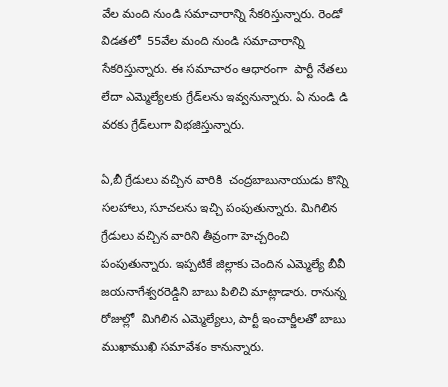వేల మంది నుండి సమాచారాన్ని సేకరిస్తున్నారు. రెండో విడతలో  55వేల మంది నుండి సమాచారాన్ని సేకరిస్తున్నారు. ఈ సమాచారం ఆధారంగా  పార్టీ నేతలు లేదా ఎమ్మెల్యేలకు గ్రేడ్‌లను ఇవ్వనున్నారు. ఏ నుండి డి వరకు గ్రేడ్‌లుగా విభజిస్తున్నారు.

ఏ,బీ గ్రేడులు వచ్చిన వారికి  చంద్రబాబునాయుడు కొన్ని సలహాలు, సూచలను ఇచ్చి పంపుతున్నారు. మిగిలిన గ్రేడులు వచ్చిన వారిని తీవ్రంగా హెచ్చరించి పంపుతున్నారు. ఇప్పటికే జిల్లాకు చెందిన ఎమ్మెల్యే బీవీ జయనాగేశ్వరరెడ్డిని బాబు పిలిచి మాట్లాడారు. రానున్న రోజుల్లో  మిగిలిన ఎమ్మెల్యేలు, పార్టీ ఇంచార్జీలతో బాబు ముఖాముఖి సమావేశం కానున్నారు.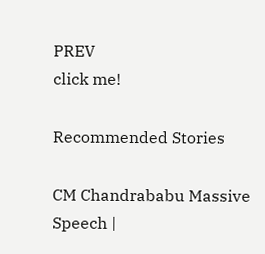PREV
click me!

Recommended Stories

CM Chandrababu Massive Speech |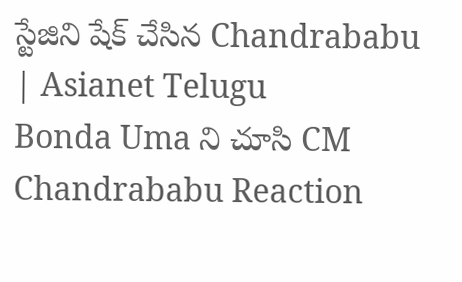స్టేజిని షేక్ చేసిన Chandrababu | Asianet Telugu
Bonda Uma ని చూసి CM Chandrababu Reaction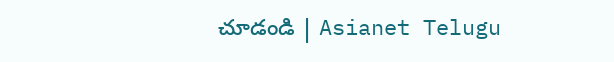చూడండి | Asianet Telugu